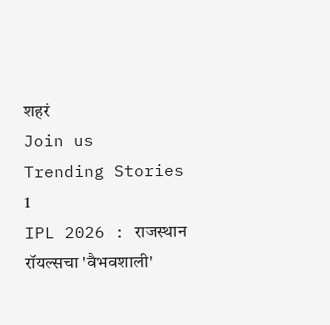शहरं
Join us
Trending Stories
1
IPL 2026 : राजस्थान रॉयल्सचा 'वैभवशाली'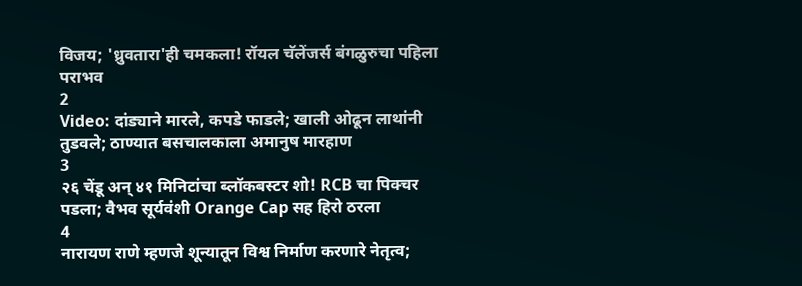विजय; 'ध्रुवतारा'ही चमकला! रॉयल चॅलेंजर्स बंगळुरुचा पहिला पराभव
2
Video: दांड्याने मारले, कपडे फाडले; खाली ओढून लाथांनी तुडवले; ठाण्यात बसचालकाला अमानुष मारहाण
3
२६ चेंडू अन् ४१ मिनिटांचा ब्लॉकबस्टर शो! RCB चा पिक्चर पडला; वैभव सूर्यवंशी Orange Cap सह हिरो ठरला
4
नारायण राणे म्हणजे शून्यातून विश्व निर्माण करणारे नेतृत्व;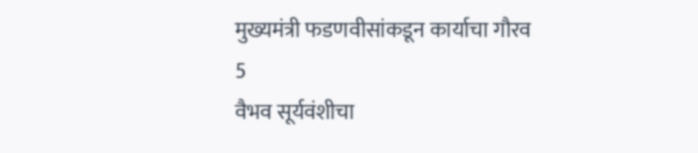मुख्यमंत्री फडणवीसांकडून कार्याचा गौरव
5
वैभव सूर्यवंशीचा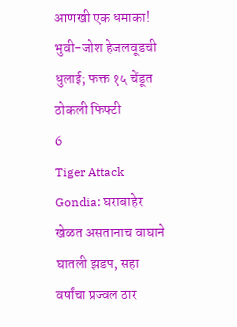आणखी एक धमाका! भुवी-जोश हेजलवूडची धुलाई; फक्त १५ चेंडूत ठोकली फिफ्टी
6
Tiger Attack Gondia: घराबाहेर खेळत असतानाच वाघाने घातली झडप, सहा वर्षांचा प्रज्वल ठार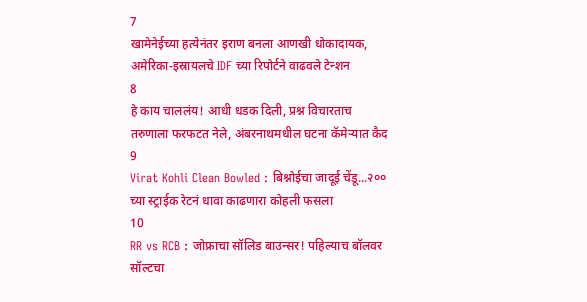7
खामेनेईच्या हत्येनंतर इराण बनला आणखी धोकादायक, अमेरिका-इस्रायलचे IDF च्या रिपोर्टने वाढवले टेन्शन
8
हे काय चाललंय! आधी धडक दिली, प्रश्न विचारताच तरुणाला फरफटत नेले, अंबरनाथमधील घटना कॅमेऱ्यात कैद
9
Virat Kohli Clean Bowled : बिश्नोईचा जादूई चेंडू...२०० च्या स्ट्राईक रेटनं धावा काढणारा कोहली फसला
10
RR vs RCB : जोफ्राचा सॉलिड बाउन्सर! पहिल्याच बॉलवर सॉल्टचा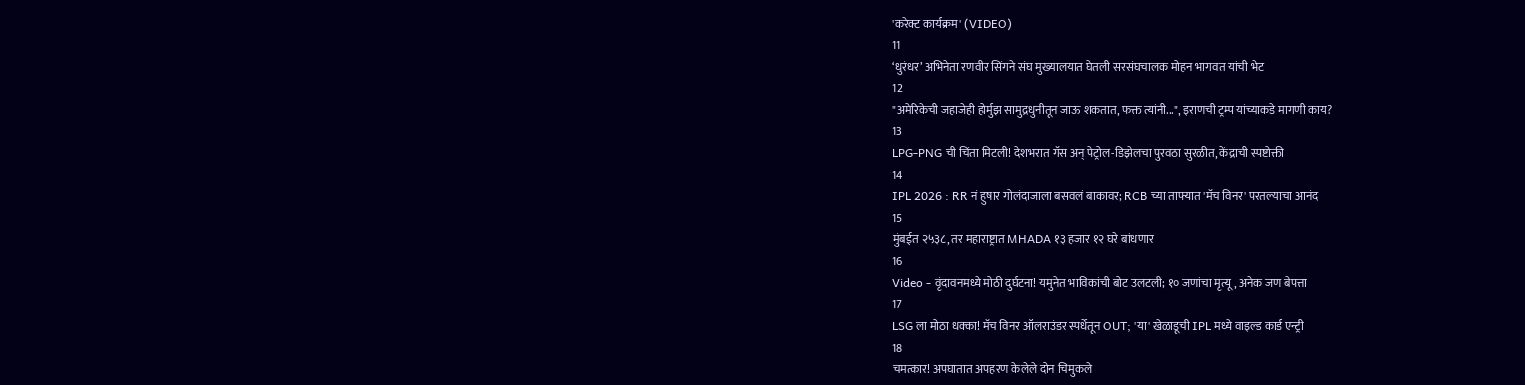'करेक्ट कार्यक्रम' (VIDEO)
11
‘धुरंधर’ अभिनेता रणवीर सिंगने संघ मुख्यालयात घेतली सरसंघचालक मोहन भागवत यांची भेट
12
"अमेरिकेची जहाजेही होर्मुझ सामुद्रधुनीतून जाऊ शकतात, फक्त त्यांनी...", इराणची ट्रम्प यांच्याकडे मागणी काय?
13
LPG-PNG ची चिंता मिटली! देशभरात गॅस अन् पेट्रोल-डिझेलचा पुरवठा सुरळीत, केंद्राची स्पष्टोक्ती
14
IPL 2026 : RR नं हुषार गोलंदाजाला बसवलं बाकावर; RCB च्या ताफ्यात 'मॅच विनर' परतल्याचा आनंद
15
मुंबईत २५३८, तर महाराष्ट्रात MHADA १३ हजार १२ घरे बांधणार
16
Video - वृंदावनमध्ये मोठी दुर्घटना! यमुनेत भाविकांची बोट उलटली; १० जणांचा मृत्यू, अनेक जण बेपत्ता
17
LSG ला मोठा धक्का! मॅच विनर ऑलराउंडर स्पर्धेतून OUT; 'या' खेळाडूची IPL मध्ये वाइल्ड कार्ड एन्ट्री
18
चमत्कार! अपघातात अपहरण केलेले दोन चिमुकले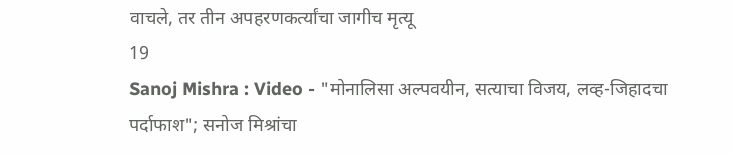वाचले, तर तीन अपहरणकर्त्यांचा जागीच मृत्यू
19
Sanoj Mishra : Video - "मोनालिसा अल्पवयीन, सत्याचा विजय, लव्ह-जिहादचा पर्दाफाश"; सनोज मिश्रांचा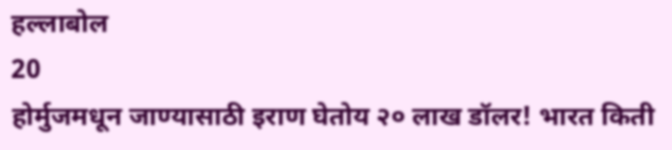हल्लाबोल
20
होर्मुजमधून जाण्यासाठी इराण घेतोय २० लाख डॉलर! भारत किती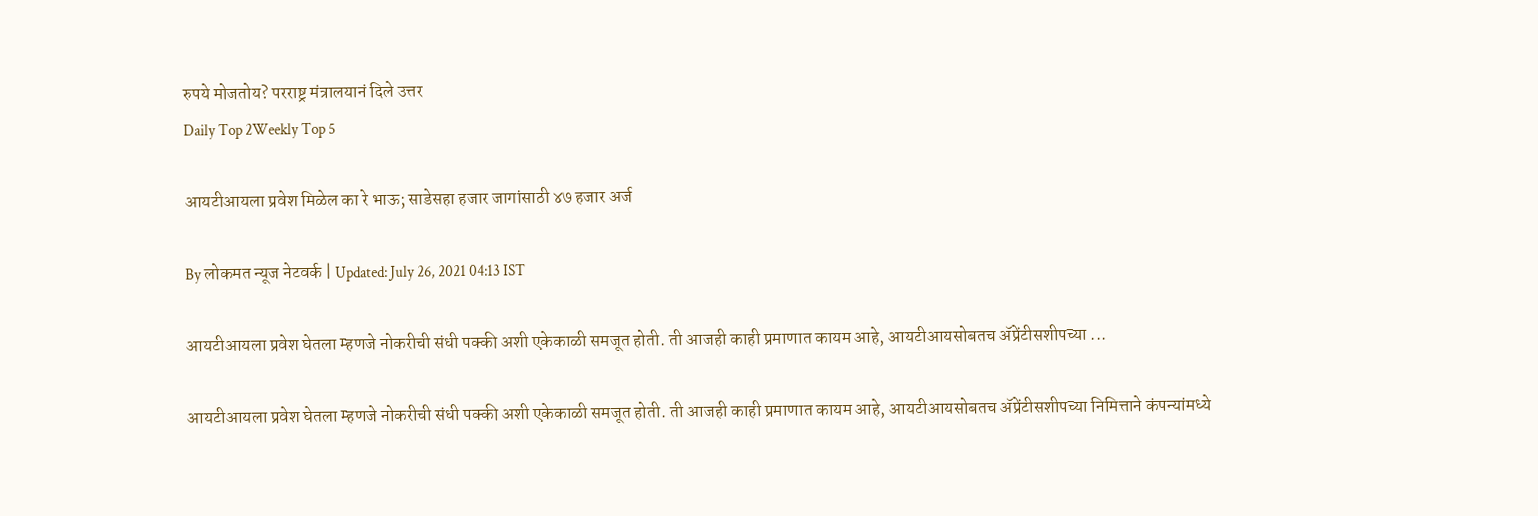रुपये मोजतोय? परराष्ट्र मंत्रालयानं दिले उत्तर
Daily Top 2Weekly Top 5

आयटीआयला प्रवेश मिळेल का रे भाऊ; साडेसहा हजार जागांसाठी ४७ हजार अर्ज

By लोकमत न्यूज नेटवर्क | Updated: July 26, 2021 04:13 IST

आयटीआयला प्रवेश घेतला म्हणजे नोकरीची संधी पक्की अशी एकेकाळी समजूत होती. ती आजही काही प्रमाणात कायम आहे, आयटीआयसोबतच ॲप्रेंटीसशीपच्या ...

आयटीआयला प्रवेश घेतला म्हणजे नोकरीची संधी पक्की अशी एकेकाळी समजूत होती. ती आजही काही प्रमाणात कायम आहे, आयटीआयसोबतच ॲप्रेंटीसशीपच्या निमित्ताने कंपन्यांमध्ये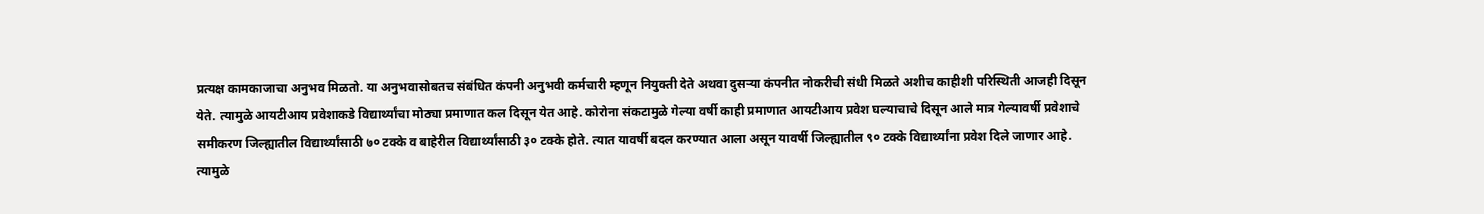प्रत्यक्ष कामकाजाचा अनुभव मिळतो. या अनुभवासोबतच संबंधित कंपनी अनुभवी कर्मचारी म्हणून नियुक्ती देते अथवा दुसऱ्या कंपनीत नोकरीची संधी मिळते अशीच काहीशी परिस्थिती आजही दिसून येते. त्यामुळे आयटीआय प्रवेशाकडे विद्यार्थ्यांचा मोठ्या प्रमाणात कल दिसून येत आहे. कोरोना संकटामुळे गेल्या वर्षी काही प्रमाणात आयटीआय प्रवेश घल्याचाचे दिसून आले मात्र गेल्यावर्षी प्रवेशाचे समीकरण जिल्ह्यातील विद्यार्थ्यांसाठी ७० टक्के व बाहेरील विद्यार्थ्यांसाठी ३० टक्के होते. त्यात यावर्षी बदल करण्यात आला असून यावर्षी जिल्ह्यातील ९० टक्के विद्यार्थ्यांना प्रवेश दिले जाणार आहे. त्यामुळे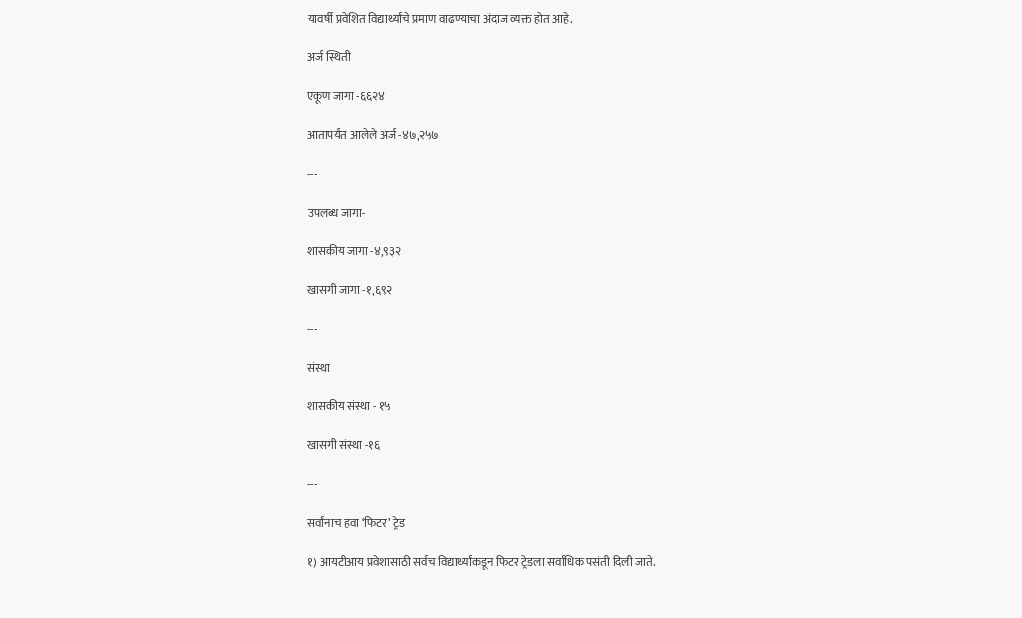यावर्षी प्रवेशित विद्यार्थ्यांचे प्रमाण वाढण्याचा अंदाज व्यक्त होत आहे.

अर्ज स्थिती

एकूण जागा -६६२४

आतापर्यंत आलेले अर्ज -४७,२५७

---

उपलब्ध जागा-

शासकीय जागा -४,९३२

खासगी जागा -१,६९२

---

संस्था

शासकीय संस्था - १५

खासगी संस्था -१६

---

सर्वांनाच हवा ‘फिटर’ ट्रेड

१) आयटीआय प्रवेशासाठी सर्वच विद्यार्थ्यांकडून फिटर ट्रेडला सर्वाधिक पसंती दिली जाते.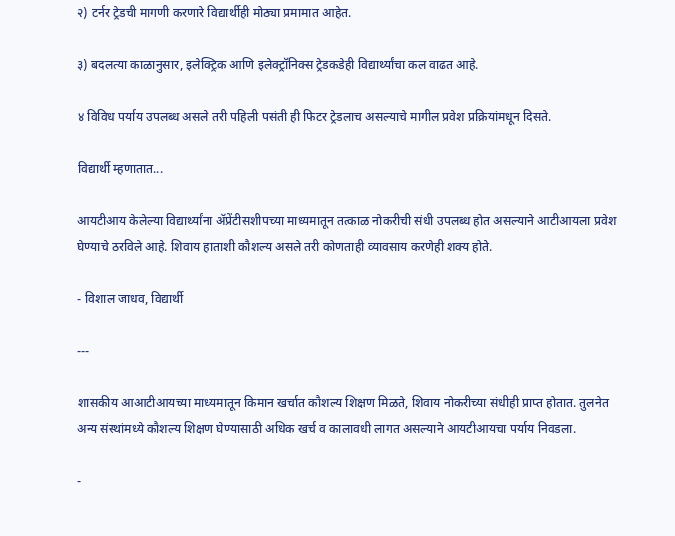२) टर्नर ट्रेडची मागणी करणारे विद्यार्थीही मोठ्या प्रमामात आहेत.

३) बदलत्या काळानुसार, इलेक्ट्रिक आणि इलेक्ट्रॉनिक्स ट्रेडकडेही विद्यार्थ्यांचा कल वाढत आहे.

४ विविध पर्याय उपलब्ध असले तरी पहिली पसंती ही फिटर ट्रेडलाच असल्याचे मागील प्रवेश प्रक्रियांमधून दिसते.

विद्यार्थी म्हणातात...

आयटीआय केलेल्या विद्यार्थ्यांना ॲप्रेंटीसशीपच्या माध्यमातून तत्काळ नोकरीची संधी उपलब्ध होत असल्याने आटीआयला प्रवेश घेण्याचे ठरविले आहे. शिवाय हाताशी कौशल्य असले तरी कोणताही व्यावसाय करणेही शक्य होते.

- विशाल जाधव, विद्यार्थी

---

शासकीय आआटीआयच्या माध्यमातून किमान खर्चात कौशल्य शिक्षण मिळते, शिवाय नोकरीच्या संधीही प्राप्त होतात. तुलनेत अन्य संस्थांमध्ये कौशल्य शिक्षण घेण्यासाठी अधिक खर्च व कालावधी लागत असल्याने आयटीआयचा पर्याय निवडला.

-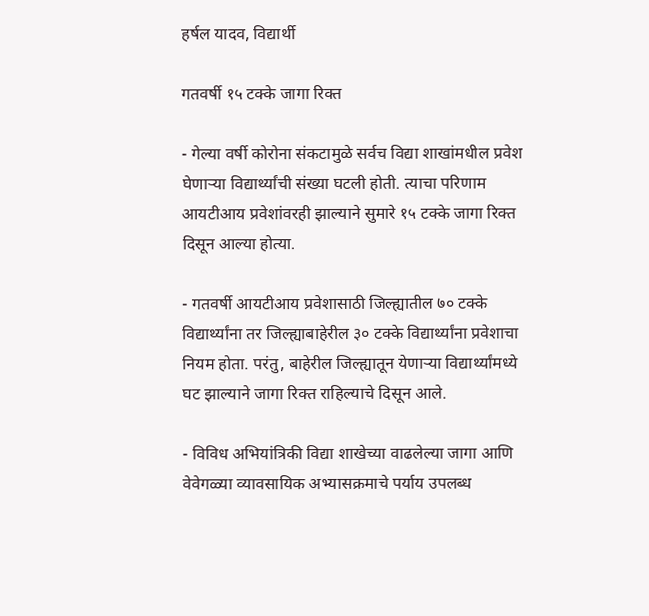हर्षल यादव, विद्यार्थी

गतवर्षी १५ टक्के जागा रिक्त

- गेल्या वर्षी कोरोना संकटामुळे सर्वच विद्या शाखांमधील प्रवेश घेणाऱ्या विद्यार्थ्यांची संख्या घटली होती. त्याचा परिणाम आयटीआय प्रवेशांवरही झाल्याने सुमारे १५ टक्के जागा रिक्त दिसून आल्या होत्या.

- गतवर्षी आयटीआय प्रवेशासाठी जिल्ह्यातील ७० टक्के विद्यार्थ्यांना तर जिल्ह्याबाहेरील ३० टक्के विद्यार्थ्यांना प्रवेशाचा नियम होता. परंतु, बाहेरील जिल्ह्यातून येणाऱ्या विद्यार्थ्यांमध्ये घट झाल्याने जागा रिक्त राहिल्याचे दिसून आले.

- विविध अभियांत्रिकी विद्या शाखेच्या वाढलेल्या जागा आणि वेवेगळ्या व्यावसायिक अभ्यासक्रमाचे पर्याय उपलब्ध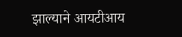झाल्याने आयटीआय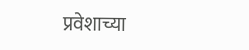प्रवेशाच्या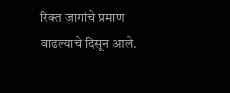रिक्त जागांचे प्रमाण वाढल्याचे दिसून आले.